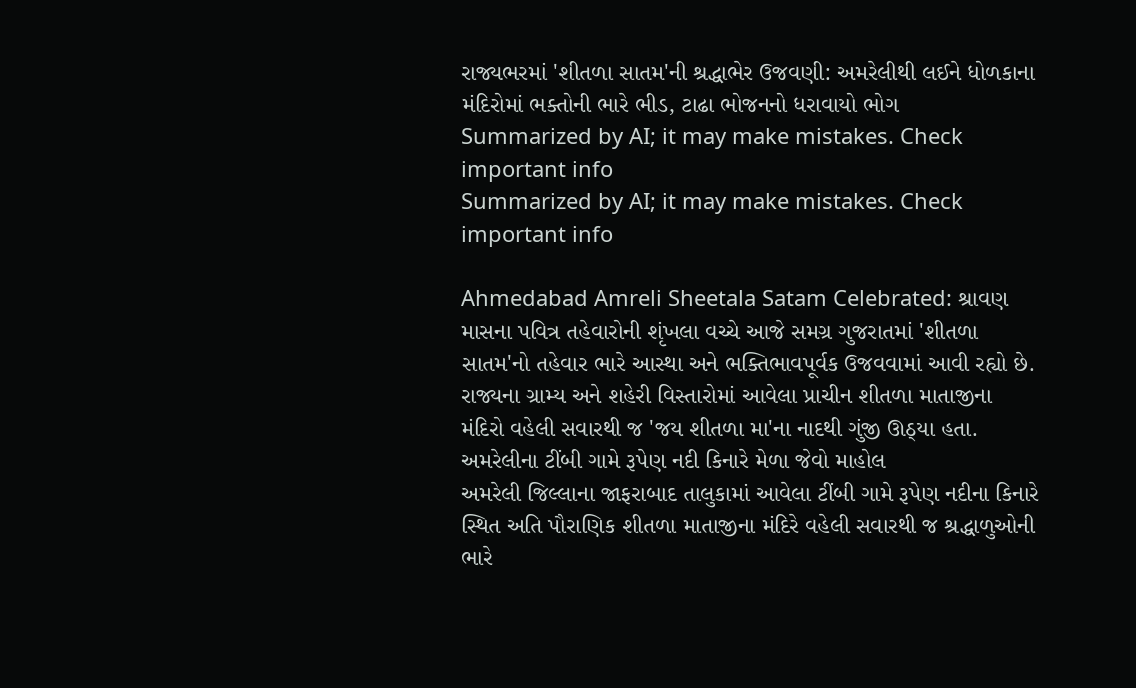રાજ્યભરમાં 'શીતળા સાતમ'ની શ્રદ્ધાભેર ઉજવણી: અમરેલીથી લઈને ધોળકાના મંદિરોમાં ભક્તોની ભારે ભીડ, ટાઢા ભોજનનો ધરાવાયો ભોગ
Summarized by AI; it may make mistakes. Check important info
Summarized by AI; it may make mistakes. Check important info

Ahmedabad Amreli Sheetala Satam Celebrated: શ્રાવણ માસના પવિત્ર તહેવારોની શૃંખલા વચ્ચે આજે સમગ્ર ગુજરાતમાં 'શીતળા સાતમ'નો તહેવાર ભારે આસ્થા અને ભક્તિભાવપૂર્વક ઉજવવામાં આવી રહ્યો છે. રાજ્યના ગ્રામ્ય અને શહેરી વિસ્તારોમાં આવેલા પ્રાચીન શીતળા માતાજીના મંદિરો વહેલી સવારથી જ 'જય શીતળા મા'ના નાદથી ગુંજી ઊઠ્યા હતા.
અમરેલીના ટીંબી ગામે રૂપેણ નદી કિનારે મેળા જેવો માહોલ
અમરેલી જિલ્લાના જાફરાબાદ તાલુકામાં આવેલા ટીંબી ગામે રૂપેણ નદીના કિનારે સ્થિત અતિ પૌરાણિક શીતળા માતાજીના મંદિરે વહેલી સવારથી જ શ્રદ્ધાળુઓની ભારે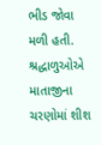ભીડ જોવા મળી હતી. શ્રદ્ધાળુઓએ માતાજીના ચરણોમાં શીશ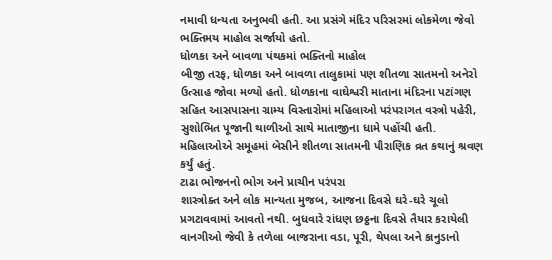નમાવી ધન્યતા અનુભવી હતી. આ પ્રસંગે મંદિર પરિસરમાં લોકમેળા જેવો ભક્તિમય માહોલ સર્જાયો હતો.
ધોળકા અને બાવળા પંથકમાં ભક્તિનો માહોલ
બીજી તરફ, ધોળકા અને બાવળા તાલુકામાં પણ શીતળા સાતમનો અનેરો ઉત્સાહ જોવા મળ્યો હતો. ધોળકાના વાઘેશ્વરી માતાના મંદિરના પટાંગણ સહિત આસપાસના ગ્રામ્ય વિસ્તારોમાં મહિલાઓ પરંપરાગત વસ્ત્રો પહેરી, સુશોભિત પૂજાની થાળીઓ સાથે માતાજીના ધામે પહોંચી હતી. મહિલાઓએ સમૂહમાં બેસીને શીતળા સાતમની પૌરાણિક વ્રત કથાનું શ્રવણ કર્યું હતું.
ટાઢા ભોજનનો ભોગ અને પ્રાચીન પરંપરા
શાસ્ત્રોક્ત અને લોક માન્યતા મુજબ, આજના દિવસે ઘરે-ઘરે ચૂલો પ્રગટાવવામાં આવતો નથી. બુધવારે રાંધણ છઠ્ઠના દિવસે તૈયાર કરાયેલી વાનગીઓ જેવી કે તળેલા બાજરાના વડા, પૂરી, થેપલા અને કાનુડાનો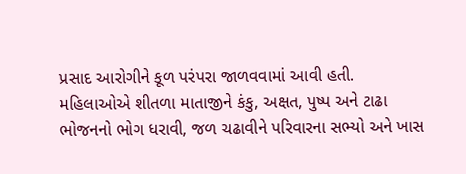પ્રસાદ આરોગીને કૂળ પરંપરા જાળવવામાં આવી હતી.
મહિલાઓએ શીતળા માતાજીને કંકુ, અક્ષત, પુષ્પ અને ટાઢા ભોજનનો ભોગ ધરાવી, જળ ચઢાવીને પરિવારના સભ્યો અને ખાસ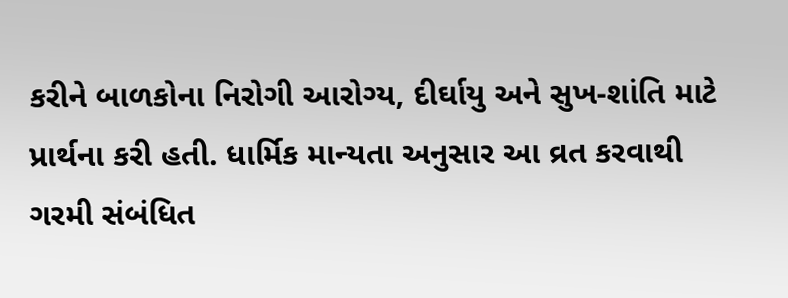કરીને બાળકોના નિરોગી આરોગ્ય, દીર્ઘાયુ અને સુખ-શાંતિ માટે પ્રાર્થના કરી હતી. ધાર્મિક માન્યતા અનુસાર આ વ્રત કરવાથી ગરમી સંબંધિત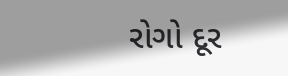રોગો દૂર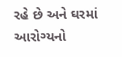રહે છે અને ઘરમાં આરોગ્યનો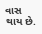વાસ થાય છે.